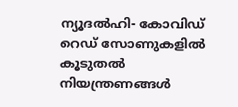ന്യൂദൽഹി- കോവിഡ് റെഡ് സോണുകളിൽ കൂടുതൽ നിയന്ത്രണങ്ങൾ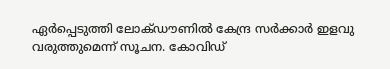ഏർപ്പെടുത്തി ലോക്ഡൗണിൽ കേന്ദ്ര സർക്കാർ ഇളവു വരുത്തുമെന്ന് സൂചന. കോവിഡ്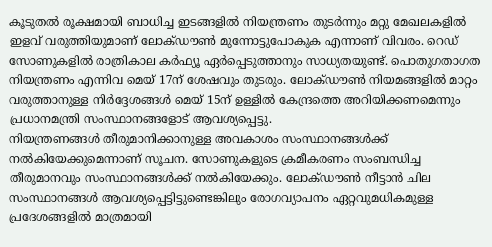കൂടുതൽ രൂക്ഷമായി ബാധിച്ച ഇടങ്ങളിൽ നിയന്ത്രണം തുടർന്നും മറ്റു മേഖലകളിൽ ഇളവ് വരുത്തിയുമാണ് ലോക്ഡൗൺ മുന്നോട്ടുപോകുക എന്നാണ് വിവരം. റെഡ് സോണുകളിൽ രാത്രികാല കർഫ്യൂ ഏർപ്പെടുത്താനും സാധ്യതയുണ്ട്. പൊതുഗതാഗത നിയന്ത്രണം എന്നിവ മെയ് 17ന് ശേഷവും തുടരും. ലോക്ഡൗൺ നിയമങ്ങളിൽ മാറ്റം വരുത്താനുള്ള നിർദ്ദേശങ്ങൾ മെയ് 15ന് ഉള്ളിൽ കേന്ദ്രത്തെ അറിയിക്കണമെന്നും പ്രധാനമന്ത്രി സംസ്ഥാനങ്ങളോട് ആവശ്യപ്പെട്ടു.
നിയന്ത്രണങ്ങൾ തീരുമാനിക്കാനുള്ള അവകാശം സംസ്ഥാനങ്ങൾക്ക് നൽകിയേക്കുമെന്നാണ് സൂചന. സോണുകളുടെ ക്രമീകരണം സംബന്ധിച്ച തീരുമാനവും സംസ്ഥാനങ്ങൾക്ക് നൽകിയേക്കും. ലോക്ഡൗൺ നീട്ടാൻ ചില സംസ്ഥാനങ്ങൾ ആവശ്യപ്പെട്ടിട്ടുണ്ടെങ്കിലും രോഗവ്യാപനം ഏറ്റവുമധികമുള്ള പ്രദേശങ്ങളിൽ മാത്രമായി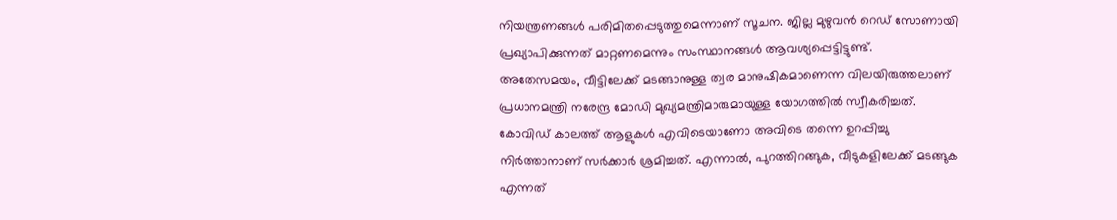നിയന്ത്രണങ്ങൾ പരിമിതപ്പെടുത്തുമെന്നാണ് സൂചന. ജില്ല മുഴുവൻ റെഡ് സോണായി പ്രഖ്യാപിക്കുന്നത് മാറ്റണമെന്നും സംസ്ഥാനങ്ങൾ ആവശ്യപ്പെട്ടിട്ടുണ്ട്.
അതേസമയം, വീട്ടിലേക്ക് മടങ്ങാനുള്ള ത്വര മാനുഷികമാണെന്ന വിലയിരുത്തലാണ് പ്രധാനമന്ത്രി നരേന്ദ്ര മോഡി മുഖ്യമന്ത്രിമാരുമായുള്ള യോഗത്തിൽ സ്വീകരിച്ചത്. കോവിഡ് കാലത്ത് ആളുകൾ എവിടെയാണോ അവിടെ തന്നെ ഉറപ്പിച്ചു നിർത്താനാണ് സർക്കാർ ശ്രമിച്ചത്. എന്നാൽ, പുറത്തിറങ്ങുക, വീടുകളിലേക്ക് മടങ്ങുക എന്നത്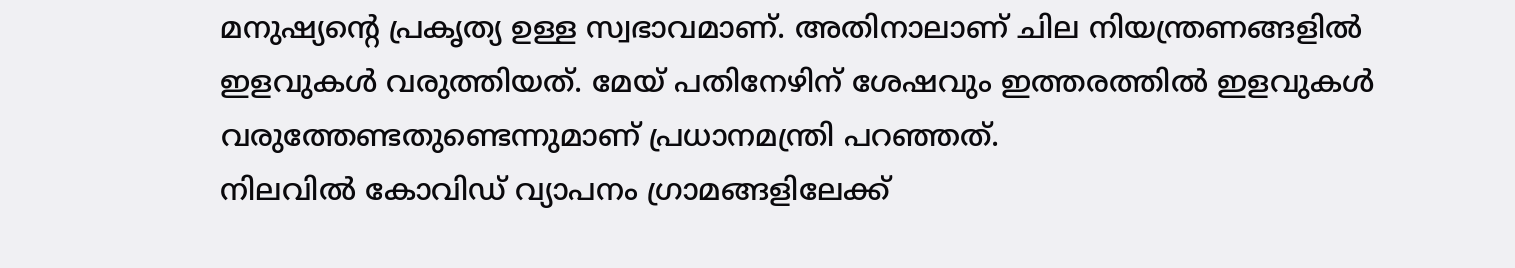മനുഷ്യന്റെ പ്രകൃത്യ ഉള്ള സ്വഭാവമാണ്. അതിനാലാണ് ചില നിയന്ത്രണങ്ങളിൽ ഇളവുകൾ വരുത്തിയത്. മേയ് പതിനേഴിന് ശേഷവും ഇത്തരത്തിൽ ഇളവുകൾ വരുത്തേണ്ടതുണ്ടെന്നുമാണ് പ്രധാനമന്ത്രി പറഞ്ഞത്.
നിലവിൽ കോവിഡ് വ്യാപനം ഗ്രാമങ്ങളിലേക്ക്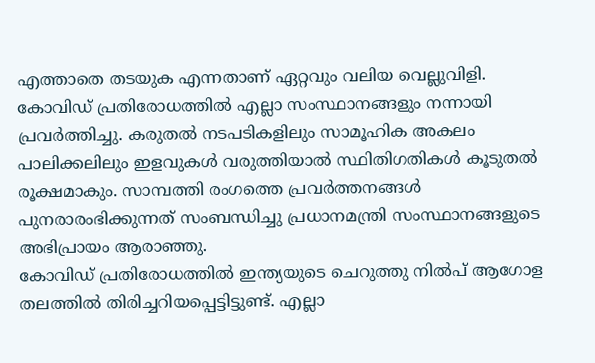എത്താതെ തടയുക എന്നതാണ് ഏറ്റവും വലിയ വെല്ലുവിളി. കോവിഡ് പ്രതിരോധത്തിൽ എല്ലാ സംസ്ഥാനങ്ങളും നന്നായി പ്രവർത്തിച്ചു. കരുതൽ നടപടികളിലും സാമൂഹിക അകലം പാലിക്കലിലും ഇളവുകൾ വരുത്തിയാൽ സ്ഥിതിഗതികൾ കൂടുതൽ രൂക്ഷമാകും. സാമ്പത്തി രംഗത്തെ പ്രവർത്തനങ്ങൾ പുനരാരംഭിക്കുന്നത് സംബന്ധിച്ചു പ്രധാനമന്ത്രി സംസ്ഥാനങ്ങളുടെ അഭിപ്രായം ആരാഞ്ഞു.
കോവിഡ് പ്രതിരോധത്തിൽ ഇന്ത്യയുടെ ചെറുത്തു നിൽപ് ആഗോള തലത്തിൽ തിരിച്ചറിയപ്പെട്ടിട്ടുണ്ട്. എല്ലാ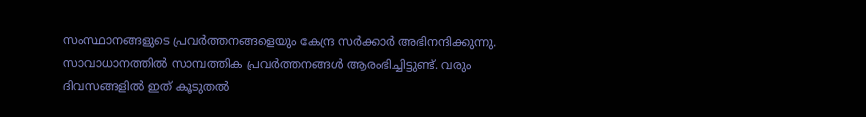സംസ്ഥാനങ്ങളുടെ പ്രവർത്തനങ്ങളെയും കേന്ദ്ര സർക്കാർ അഭിനന്ദിക്കുന്നു. സാവാധാനത്തിൽ സാമ്പത്തിക പ്രവർത്തനങ്ങൾ ആരംഭിച്ചിട്ടുണ്ട്. വരും ദിവസങ്ങളിൽ ഇത് കൂടുതൽ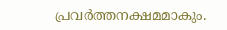പ്രവർത്തനക്ഷമമാകും.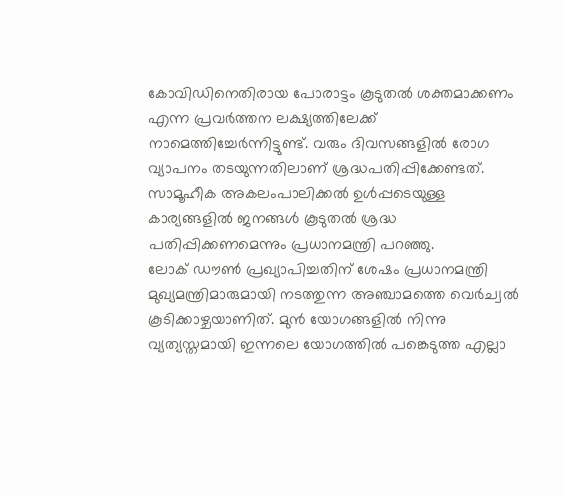കോവിഡിനെതിരായ പോരാട്ടം കൂടുതൽ ശക്തമാക്കണം എന്ന പ്രവർത്തന ലക്ഷ്യത്തിലേക്ക് നാമെത്തിച്ചേർന്നിട്ടുണ്ട്. വരും ദിവസങ്ങളിൽ രോഗ വ്യാപനം തടയുന്നതിലാണ് ശ്രദ്ധപതിപ്പിക്കേണ്ടത്. സാമൂഹീക അകലംപാലിക്കൽ ഉൾപ്പടെയുള്ള കാര്യങ്ങളിൽ ജനങ്ങൾ കൂടുതൽ ശ്രദ്ധ പതിപ്പിക്കണമെന്നും പ്രധാനമന്ത്രി പറഞ്ഞു.
ലോക് ഡൗൺ പ്രഖ്യാപിച്ചതിന് ശേഷം പ്രധാനമന്ത്രി മുഖ്യമന്ത്രിമാരുമായി നടത്തുന്ന അഞ്ചാമത്തെ വെർച്വൽ കൂടിക്കാഴ്ചയാണിത്. മുൻ യോഗങ്ങളിൽ നിന്നു വ്യത്യസ്തമായി ഇന്നലെ യോഗത്തിൽ പങ്കെടുത്ത എല്ലാ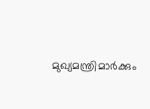മുഖ്യമന്ത്രിമാർക്കും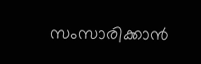സംസാരിക്കാൻ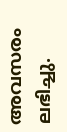അവസരം ലഭിച്ചു.